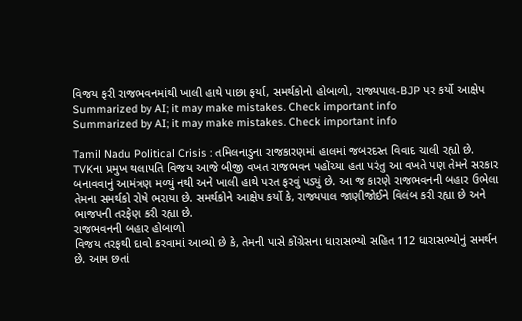વિજય ફરી રાજભવનમાંથી ખાલી હાથે પાછા ફર્યા, સમર્થકોનો હોબાળો, રાજ્યપાલ-BJP પર કર્યો આક્ષેપ
Summarized by AI; it may make mistakes. Check important info
Summarized by AI; it may make mistakes. Check important info

Tamil Nadu Political Crisis : તમિલનાડુના રાજકારણમાં હાલમાં જબરદસ્ત વિવાદ ચાલી રહ્યો છે. TVKના પ્રમુખ થલાપતિ વિજય આજે બીજી વખત રાજભવન પહોંચ્યા હતા પરંતુ આ વખતે પણ તેમને સરકાર બનાવવાનું આમંત્રણ મળ્યું નથી અને ખાલી હાથે પરત ફરવું પડ્યું છે. આ જ કારણે રાજભવનની બહાર ઉભેલા તેમના સમર્થકો રોષે ભરાયા છે. સમર્થકોને આક્ષેપ કર્યો કે, રાજ્યપાલ જાણીજોઈને વિલંબ કરી રહ્યા છે અને ભાજપની તરફેણ કરી રહ્યા છે.
રાજભવનની બહાર હોબાળો
વિજય તરફથી દાવો કરવામાં આવ્યો છે કે, તેમની પાસે કોંગ્રેસના ધારાસભ્યો સહિત 112 ધારાસભ્યોનું સમર્થન છે. આમ છતાં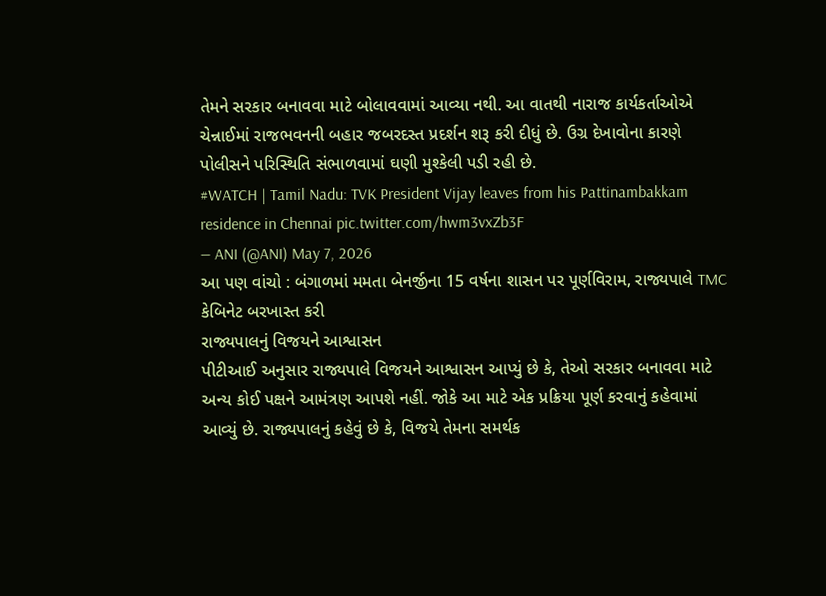તેમને સરકાર બનાવવા માટે બોલાવવામાં આવ્યા નથી. આ વાતથી નારાજ કાર્યકર્તાઓએ ચેન્નાઈમાં રાજભવનની બહાર જબરદસ્ત પ્રદર્શન શરૂ કરી દીધું છે. ઉગ્ર દેખાવોના કારણે પોલીસને પરિસ્થિતિ સંભાળવામાં ઘણી મુશ્કેલી પડી રહી છે.
#WATCH | Tamil Nadu: TVK President Vijay leaves from his Pattinambakkam residence in Chennai pic.twitter.com/hwm3vxZb3F
— ANI (@ANI) May 7, 2026
આ પણ વાંચો : બંગાળમાં મમતા બેનર્જીના 15 વર્ષના શાસન પર પૂર્ણવિરામ, રાજ્યપાલે TMC કેબિનેટ બરખાસ્ત કરી
રાજ્યપાલનું વિજયને આશ્વાસન
પીટીઆઈ અનુસાર રાજ્યપાલે વિજયને આશ્વાસન આપ્યું છે કે, તેઓ સરકાર બનાવવા માટે અન્ય કોઈ પક્ષને આમંત્રણ આપશે નહીં. જોકે આ માટે એક પ્રક્રિયા પૂર્ણ કરવાનું કહેવામાં આવ્યું છે. રાજ્યપાલનું કહેવું છે કે, વિજયે તેમના સમર્થક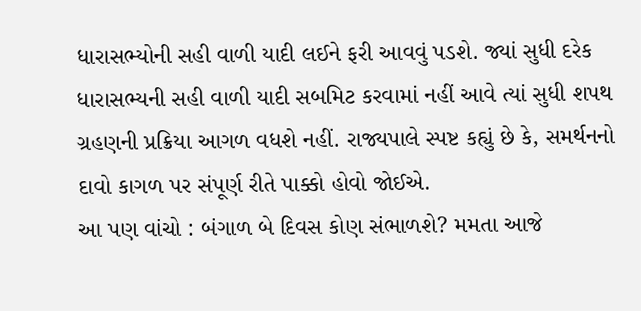ધારાસભ્યોની સહી વાળી યાદી લઈને ફરી આવવું પડશે. જ્યાં સુધી દરેક ધારાસભ્યની સહી વાળી યાદી સબમિટ કરવામાં નહીં આવે ત્યાં સુધી શપથ ગ્રહણની પ્રક્રિયા આગળ વધશે નહીં. રાજ્યપાલે સ્પષ્ટ કહ્યું છે કે, સમર્થનનો દાવો કાગળ પર સંપૂર્ણ રીતે પાક્કો હોવો જોઈએ.
આ પણ વાંચો : બંગાળ બે દિવસ કોણ સંભાળશે? મમતા આજે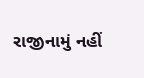રાજીનામું નહીં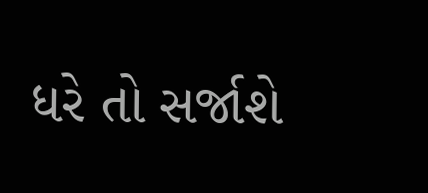ધરે તો સર્જાશે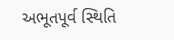અભૂતપૂર્વ સ્થિતિ